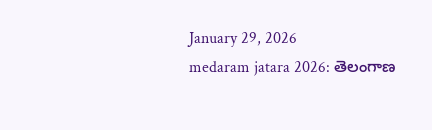January 29, 2026
medaram jatara 2026: తెలంగాణ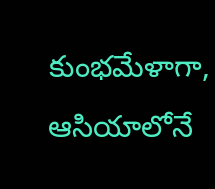కుంభమేళాగా, ఆసియాలోనే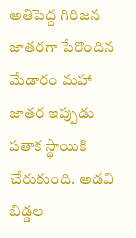అతిపెద్ద గిరిజన జాతరగా పేరొందిన మేడారం మహా జాతర ఇప్పుడు పతాక స్థాయికి చేరుకుంది. అడవి బిడ్డల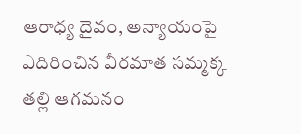ఆరాధ్య దైవం, అన్యాయంపై ఎదిరించిన వీరమాత సమ్మక్క తల్లి ఆగమనం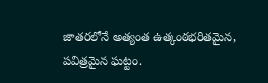జాతరలోనే అత్యంత ఉత్కంఠభరితమైన, పవిత్రమైన ఘట్టం.